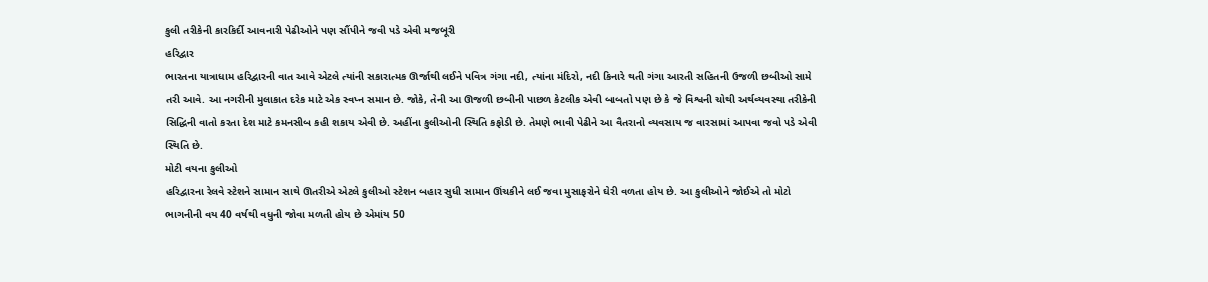કુલી તરીકેની કારકિર્દી આવનારી પેઢીઓને પણ સૌંપીને જવી પડે એવી મજબૂરી
હરિદ્વાર
ભારતના યાત્રાધામ હરિદ્વારની વાત આવે એટલે ત્યાંની સકારાત્મક ઊર્જાથી લઈને પવિત્ર ગંગા નદી, ત્યાંના મંદિરો, નદી કિનારે થતી ગંગા આરતી સહિતની ઉજળી છબીઓ સામે તરી આવે. આ નગરીની મુલાકાત દરેક માટે એક સ્વપ્ન સમાન છે. જોકે, તેની આ ઊજળી છબીની પાછળ કેટલીક એવી બાબતો પણ છે કે જે વિશ્વની ચોથી અર્થવ્યવસ્થા તરીકેની સિદ્ધિની વાતો કરતા દેશ માટે કમનસીબ કહી શકાય એવી છે. અહીંના કુલીઓની સ્થિતિ કફોડી છે. તેમણે ભાવી પેઢીને આ વૈતરાનો વ્યવસાય જ વારસામાં આપવા જવો પડે એવી સ્થિતિ છે.
મોટી વયના કુલીઓ
હરિદ્વારના રેલવે સ્ટેશને સામાન સાથે ઊતરીએ એટલે કુલીઓ સ્ટેશન બહાર સુધી સામાન ઊંચકીને લઈ જવા મુસાફરોને ઘેરી વળતા હોય છે. આ કુલીઓને જોઈએ તો મોટો ભાગનીની વય 40 વર્ષથી વધુની જોવા મળતી હોય છે એમાંય 50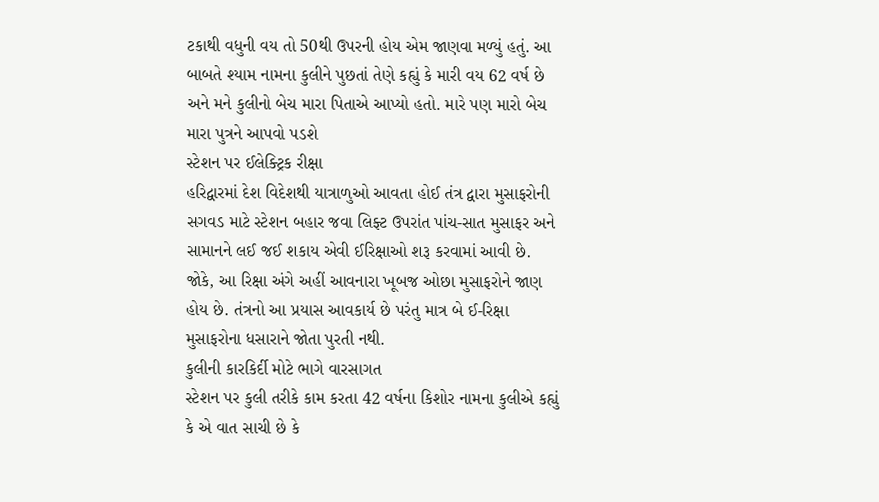ટકાથી વધુની વય તો 50થી ઉપરની હોય એમ જાણવા મળ્યું હતું. આ બાબતે શ્યામ નામના કુલીને પુછતાં તેણે કહ્યું કે મારી વય 62 વર્ષ છે અને મને કુલીનો બેચ મારા પિતાએ આપ્યો હતો. મારે પણ મારો બેચ મારા પુત્રને આપવો પડશે
સ્ટેશન પર ઈલેક્ટ્રિક રીક્ષા
હરિદ્વારમાં દેશ વિદેશથી યાત્રાળુઓ આવતા હોઈ તંત્ર દ્વારા મુસાફરોની સગવડ માટે સ્ટેશન બહાર જવા લિફ્ટ ઉપરાંત પાંચ-સાત મુસાફર અને સામાનને લઈ જઈ શકાય એવી ઈરિક્ષાઓ શરૂ કરવામાં આવી છે. જોકે, આ રિક્ષા અંગે અહીં આવનારા ખૂબજ ઓછા મુસાફરોને જાણ હોય છે. તંત્રનો આ પ્રયાસ આવકાર્ય છે પરંતુ માત્ર બે ઈ-રિક્ષા મુસાફરોના ધસારાને જોતા પુરતી નથી.
કુલીની કારકિર્દી મોટે ભાગે વારસાગત
સ્ટેશન પર કુલી તરીકે કામ કરતા 42 વર્ષના કિશોર નામના કુલીએ કહ્યું કે એ વાત સાચી છે કે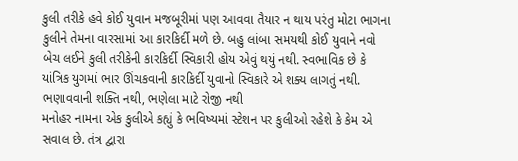કુલી તરીકે હવે કોઈ યુવાન મજબૂરીમાં પણ આવવા તૈયાર ન થાય પરંતુ મોટા ભાગના કુલીને તેમના વારસામાં આ કારકિર્દી મળે છે. બહુ લાંબા સમયથી કોઈ યુવાને નવો બેચ લઈને કુલી તરીકેની કારકિર્દી સ્વિકારી હોય એવું થયું નથી. સ્વભાવિક છે કે યાંત્રિક યુગમાં ભાર ઊંચકવાની કારકિર્દી યુવાનો સ્વિકારે એ શક્ય લાગતું નથી.
ભણાવવાની શક્તિ નથી, ભણેલા માટે રોજી નથી
મનોહર નામના એક કુલીએ કહ્યું કે ભવિષ્યમાં સ્ટેશન પર કુલીઓ રહેશે કે કેમ એ સવાલ છે. તંત્ર દ્વારા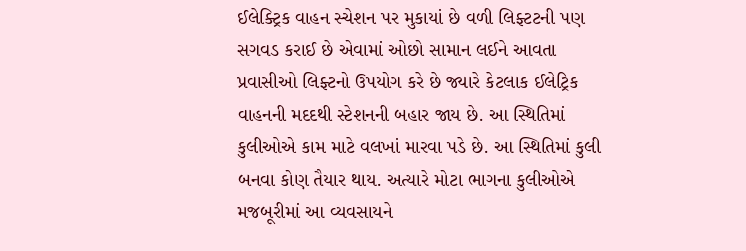ઈલેક્ટ્રિક વાહન સ્ચેશન પર મુકાયાં છે વળી લિફ્ટટની પણ સગવડ કરાઈ છે એવામાં ઓછો સામાન લઈને આવતા પ્રવાસીઓ લિફ્ટનો ઉપયોગ કરે છે જ્યારે કેટલાક ઈલેટ્રિક વાહનની મદદથી સ્ટેશનની બહાર જાય છે. આ સ્થિતિમાં કુલીઓએ કામ માટે વલખાં મારવા પડે છે. આ સ્થિતિમાં કુલી બનવા કોણ તૈયાર થાય. અત્યારે મોટા ભાગના કુલીઓએ મજબૂરીમાં આ વ્યવસાયને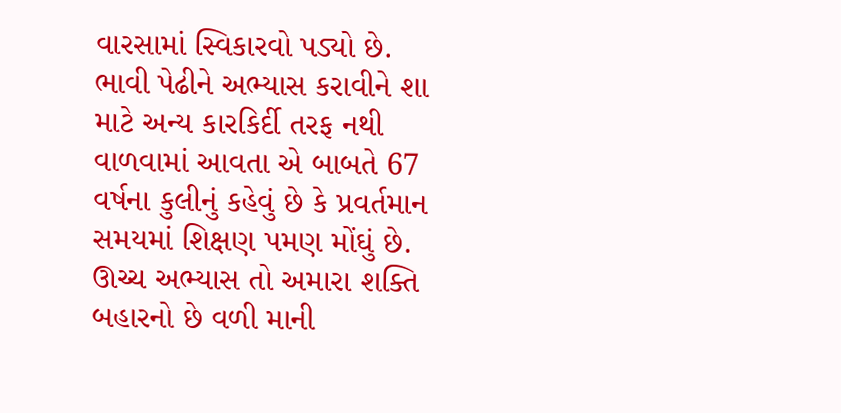વારસામાં સ્વિકારવો પડ્યો છે. ભાવી પેઢીને અભ્યાસ કરાવીને શા માટે અન્ય કારકિર્દી તરફ નથી વાળવામાં આવતા એ બાબતે 67 વર્ષના કુલીનું કહેવું છે કે પ્રવર્તમાન સમયમાં શિક્ષણ પમણ મોંઘું છે. ઊચ્ચ અભ્યાસ તો અમારા શક્તિ બહારનો છે વળી માની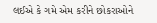લઈએ કે ગમે એમ કરીને છોકરાઓને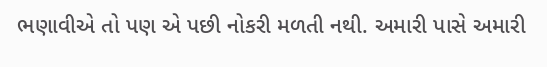ભણાવીએ તો પણ એ પછી નોકરી મળતી નથી. અમારી પાસે અમારી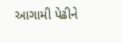આગામી પેઢીને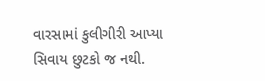વારસામાં કુલીગીરી આપ્યા સિવાય છુટકો જ નથી.